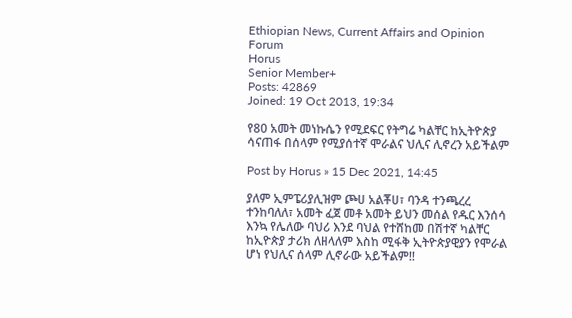Ethiopian News, Current Affairs and Opinion Forum
Horus
Senior Member+
Posts: 42869
Joined: 19 Oct 2013, 19:34

የ80 አመት መነኩሴን የሚደፍር የትግሬ ካልቸር ከኢትዮጵያ ሳናጠፋ በሰላም የሚያሰተኛ ሞራልና ህሊና ሊኖረን አይችልም

Post by Horus » 15 Dec 2021, 14:45

ያለም ኢምፔሪያሊዝም ጮሀ አልቾሀ፣ ባንዳ ተንጫረረ ተንከባለለ፣ አመት ፈጀ መቶ አመት ይህን መሰል የዱር እንሰሳ እንኳ የሌለው ባህሪ እንደ ባህል የተሸከመ በሽተኛ ካልቸር ከኢዮጵያ ታሪክ ለዘላለም እስከ ሚፋቅ ኢትዮጵያዊያን የሞራል ሆነ የህሊና ሰላም ሊኖራው አይችልም!!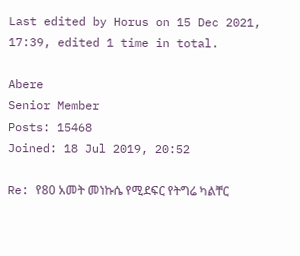Last edited by Horus on 15 Dec 2021, 17:39, edited 1 time in total.

Abere
Senior Member
Posts: 15468
Joined: 18 Jul 2019, 20:52

Re: የ80 አመት መነኩሴ የሚደፍር የትግሬ ካልቸር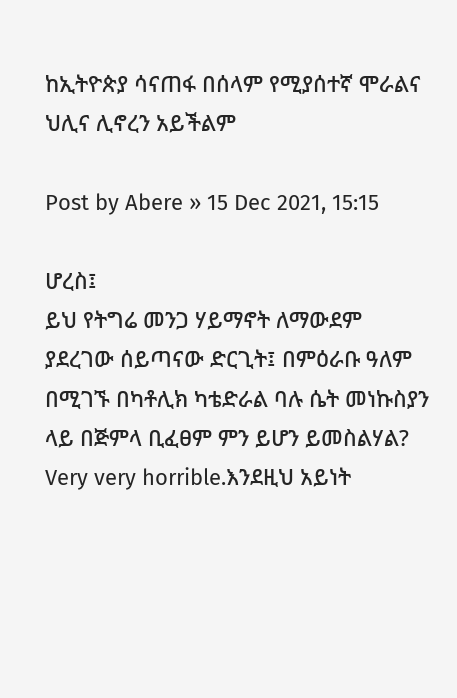ከኢትዮጵያ ሳናጠፋ በሰላም የሚያሰተኛ ሞራልና ህሊና ሊኖረን አይችልም

Post by Abere » 15 Dec 2021, 15:15

ሆረስ፤
ይህ የትግሬ መንጋ ሃይማኖት ለማውደም ያደረገው ሰይጣናው ድርጊት፤ በምዕራቡ ዓለም በሚገኙ በካቶሊክ ካቴድራል ባሉ ሴት መነኩስያን ላይ በጅምላ ቢፈፀም ምን ይሆን ይመስልሃል? Very very horrible.እንደዚህ አይነት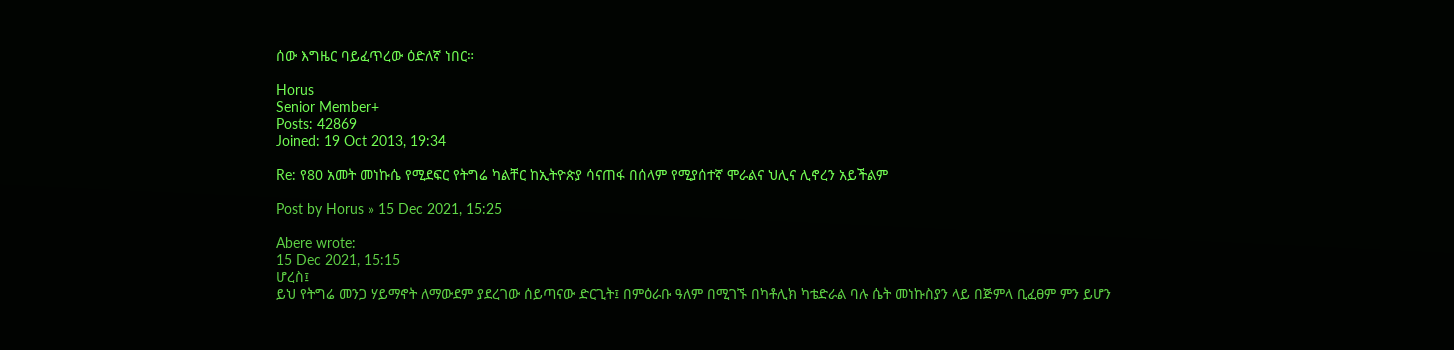ሰው እግዜር ባይፈጥረው ዕድለኛ ነበር።

Horus
Senior Member+
Posts: 42869
Joined: 19 Oct 2013, 19:34

Re: የ80 አመት መነኩሴ የሚደፍር የትግሬ ካልቸር ከኢትዮጵያ ሳናጠፋ በሰላም የሚያሰተኛ ሞራልና ህሊና ሊኖረን አይችልም

Post by Horus » 15 Dec 2021, 15:25

Abere wrote:
15 Dec 2021, 15:15
ሆረስ፤
ይህ የትግሬ መንጋ ሃይማኖት ለማውደም ያደረገው ሰይጣናው ድርጊት፤ በምዕራቡ ዓለም በሚገኙ በካቶሊክ ካቴድራል ባሉ ሴት መነኩስያን ላይ በጅምላ ቢፈፀም ምን ይሆን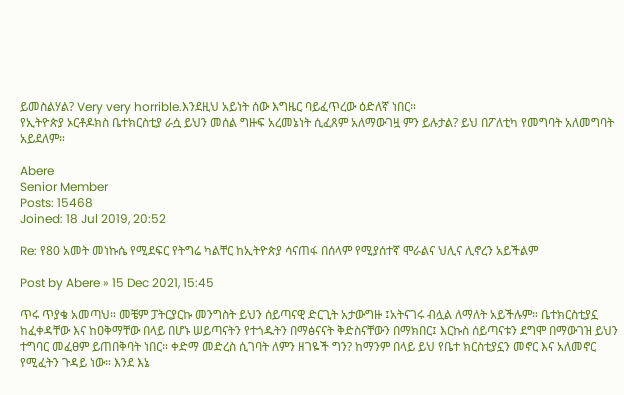ይመስልሃል? Very very horrible.እንደዚህ አይነት ሰው እግዜር ባይፈጥረው ዕድለኛ ነበር።
የኢትዮጵያ ኦርቶዶክስ ቤተክርስቲያ ራሷ ይህን መሰል ግዙፍ አረመኔነት ሲፈጸም አለማውገዟ ምን ይሉታል? ይህ በፖለቲካ የመግባት አለመግባት አይደለም።

Abere
Senior Member
Posts: 15468
Joined: 18 Jul 2019, 20:52

Re: የ80 አመት መነኩሴ የሚደፍር የትግሬ ካልቸር ከኢትዮጵያ ሳናጠፋ በሰላም የሚያሰተኛ ሞራልና ህሊና ሊኖረን አይችልም

Post by Abere » 15 Dec 2021, 15:45

ጥሩ ጥያቄ አመጣህ። መቼም ፓትርያርኩ መንግስት ይህን ሰይጣናዊ ድርጊት አታውግዙ ፤አትናገሩ ብሏል ለማለት አይችሉም። ቤተክርስቲያኗ ከፈቀዳቸው እና ከዐቅማቸው በላይ በሆኑ ሠይጣናትን የተጎዱትን በማፅናናት ቅድስናቸውን በማክበር፤ እርኩስ ሰይጣናቱን ደግሞ በማውገዝ ይህን ተግባር መፈፀም ይጠበቅባት ነበር። ቀድማ መድረስ ሲገባት ለምን ዘገዬች ግን? ከማንም በላይ ይህ የቤተ ክርስቲያኗን መኖር እና አለመኖር የሚፈትን ጉዳይ ነው። እንደ እኔ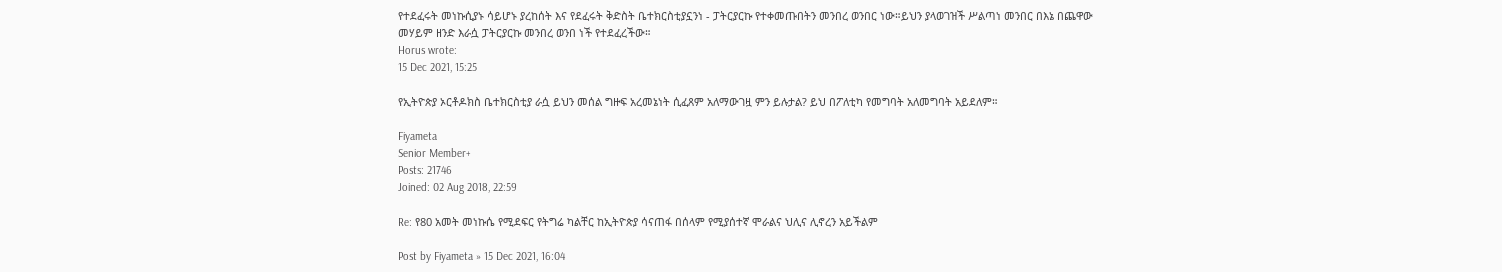የተደፈሩት መነኩሲያኑ ሳይሆኑ ያረከሰት እና የደፈሩት ቅድስት ቤተክርስቲያኗንነ - ፓትርያርኩ የተቀመጡበትን መንበረ ወንበር ነው።ይህን ያላወገዝች ሥልጣነ መንበር በእኔ በጨዋው መሃይም ዘንድ እራሷ ፓትርያርኩ መንበረ ወንበ ነች የተደፈረችው።
Horus wrote:
15 Dec 2021, 15:25

የኢትዮጵያ ኦርቶዶክስ ቤተክርስቲያ ራሷ ይህን መሰል ግዙፍ አረመኔነት ሲፈጸም አለማውገዟ ምን ይሉታል? ይህ በፖለቲካ የመግባት አለመግባት አይደለም።

Fiyameta
Senior Member+
Posts: 21746
Joined: 02 Aug 2018, 22:59

Re: የ80 አመት መነኩሴ የሚደፍር የትግሬ ካልቸር ከኢትዮጵያ ሳናጠፋ በሰላም የሚያሰተኛ ሞራልና ህሊና ሊኖረን አይችልም

Post by Fiyameta » 15 Dec 2021, 16:04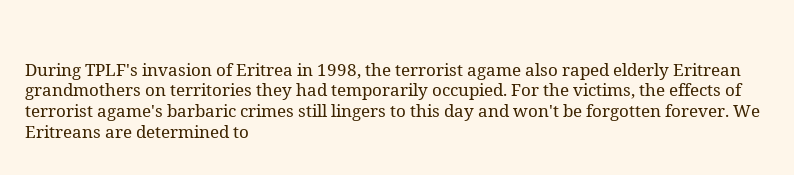During TPLF's invasion of Eritrea in 1998, the terrorist agame also raped elderly Eritrean grandmothers on territories they had temporarily occupied. For the victims, the effects of terrorist agame's barbaric crimes still lingers to this day and won't be forgotten forever. We Eritreans are determined to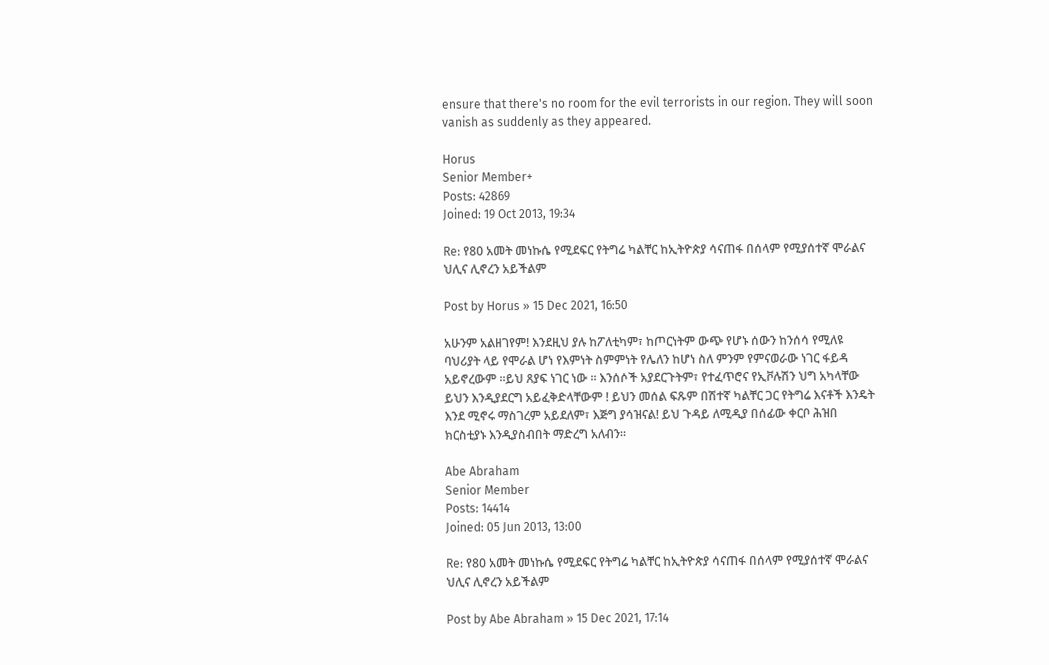ensure that there's no room for the evil terrorists in our region. They will soon vanish as suddenly as they appeared.

Horus
Senior Member+
Posts: 42869
Joined: 19 Oct 2013, 19:34

Re: የ80 አመት መነኩሴ የሚደፍር የትግሬ ካልቸር ከኢትዮጵያ ሳናጠፋ በሰላም የሚያሰተኛ ሞራልና ህሊና ሊኖረን አይችልም

Post by Horus » 15 Dec 2021, 16:50

አሁንም አልዘገየም! እንደዚህ ያሉ ከፖለቲካም፣ ከጦርነትም ውጭ የሆኑ ሰውን ከንሰሳ የሚለዩ ባህሪያት ላይ የሞራል ሆነ የእምነት ስምምነት የሌለን ከሆነ ስለ ምንም የምናወራው ነገር ፋይዳ አይኖረውም ።ይህ ጸያፍ ነገር ነው ። እንሰሶች አያደርጉትም፣ የተፈጥሮና የኢቮሉሽን ህግ አካላቸው ይህን እንዲያደርግ አይፈቅድላቸውም ! ይህን መሰል ፍጹም በሽተኛ ካልቸር ጋር የትግሬ እናቶች እንዴት እንደ ሚኖሩ ማስገረም አይደለም፣ እጅግ ያሳዝናል! ይህ ጉዳይ ለሚዲያ በሰፊው ቀርቦ ሕዝበ ክርስቲያኑ እንዲያስብበት ማድረግ አለብን።

Abe Abraham
Senior Member
Posts: 14414
Joined: 05 Jun 2013, 13:00

Re: የ80 አመት መነኩሴ የሚደፍር የትግሬ ካልቸር ከኢትዮጵያ ሳናጠፋ በሰላም የሚያሰተኛ ሞራልና ህሊና ሊኖረን አይችልም

Post by Abe Abraham » 15 Dec 2021, 17:14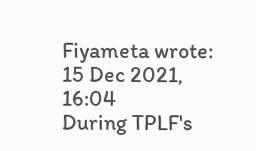Fiyameta wrote:
15 Dec 2021, 16:04
During TPLF's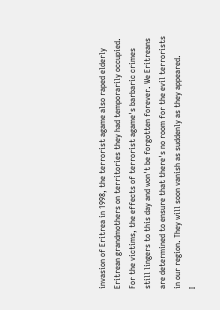invasion of Eritrea in 1998, the terrorist agame also raped elderly Eritrean grandmothers on territories they had temporarily occupied. For the victims, the effects of terrorist agame's barbaric crimes still lingers to this day and won't be forgotten forever. We Eritreans are determined to ensure that there's no room for the evil terrorists in our region. They will soon vanish as suddenly as they appeared.
I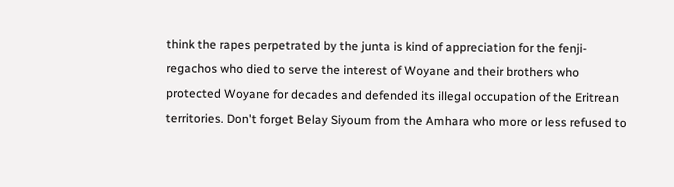think the rapes perpetrated by the junta is kind of appreciation for the fenji-regachos who died to serve the interest of Woyane and their brothers who protected Woyane for decades and defended its illegal occupation of the Eritrean territories. Don't forget Belay Siyoum from the Amhara who more or less refused to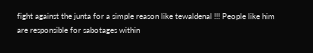fight against the junta for a simple reason like tewaldenal !!! People like him are responsible for sabotages within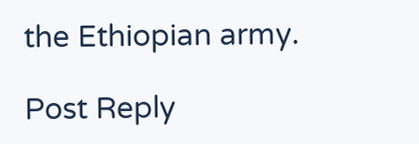the Ethiopian army.

Post Reply